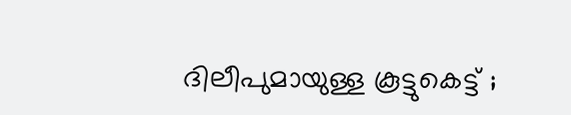ദിലീപുമായുള്ള കൂട്ടുകെട്ട് ;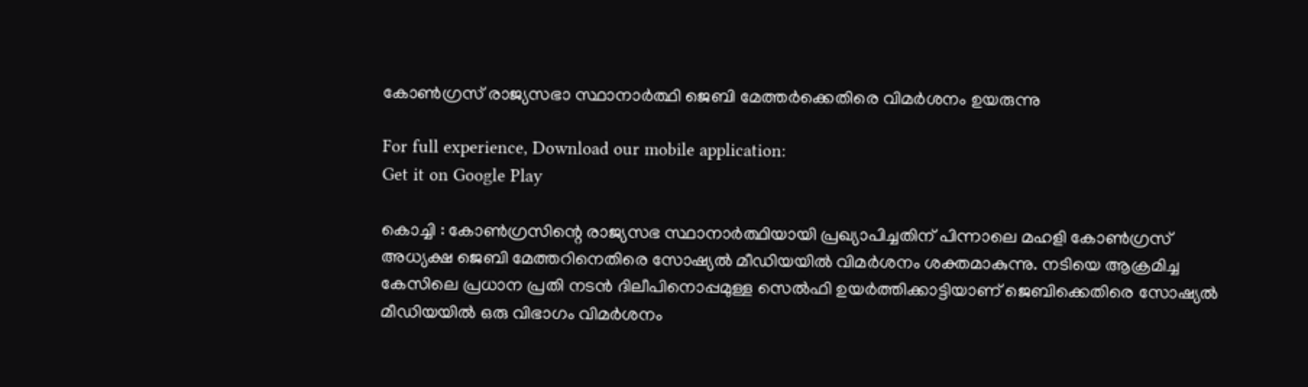കോണ്‍ഗ്രസ് രാജ്യസഭാ സ്ഥാനാര്‍ത്ഥി ജെബി മേത്തര്‍ക്കെതിരെ വിമര്‍ശനം ഉയരുന്നു

For full experience, Download our mobile application:
Get it on Google Play

കൊച്ചി : കോണ്‍ഗ്രസിന്റെ രാജ്യസഭ സ്ഥാനാര്‍ത്ഥിയായി പ്രഖ്യാപിച്ചതിന് പിന്നാലെ മഹളി കോണ്‍ഗ്രസ് അധ്യക്ഷ ജെബി മേത്തറിനെതിരെ സോഷ്യല്‍ മീഡിയയില്‍ വിമര്‍ശനം ശക്തമാകുന്നു. നടിയെ ആക്രമിച്ച കേസിലെ പ്രധാന പ്രതി നടന്‍ ദിലീപിനൊപ്പമുള്ള സെല്‍ഫി ഉയര്‍ത്തിക്കാട്ടിയാണ് ജെബിക്കെതിരെ സോഷ്യല്‍ മീഡിയയില്‍ ഒരു വിഭാഗം വിമര്‍ശനം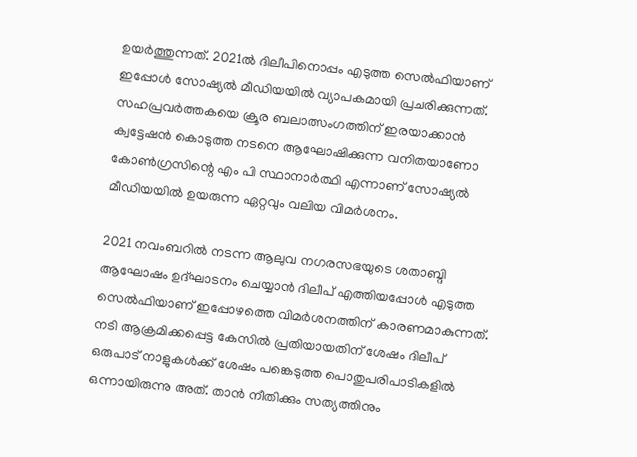ഉയര്‍ത്തുന്നത്. 2021ല്‍ ദിലീപിനൊപ്പം എടുത്ത സെല്‍ഫിയാണ് ഇപ്പോള്‍ സോഷ്യല്‍ മീഡിയയില്‍ വ്യാപകമായി പ്രചരിക്കുന്നത്.  സഹപ്രവര്‍ത്തകയെ ക്രൂര ബലാത്സംഗത്തിന് ഇരയാക്കാന്‍ ക്വട്ടേഷന്‍ കൊടുത്ത നടനെ ആഘോഷിക്കുന്ന വനിതയാണോ കോണ്‍ഗ്രസിന്റെ എം പി സ്ഥാനാര്‍ത്ഥി എന്നാണ് സോഷ്യല്‍ മീഡിയയില്‍ ഉയരുന്ന ഏറ്റവും വലിയ വിമര്‍ശനം.

2021 നവംബറില്‍ നടന്ന ആലുവ നഗരസഭയുടെ ശതാബ്ദി ആഘോഷം ഉദ്ഘാടനം ചെയ്യാന്‍ ദിലീപ് എത്തിയപ്പോള്‍ എടുത്ത സെല്‍ഫിയാണ് ഇപ്പോഴത്തെ വിമര്‍ശനത്തിന് കാരണമാകുന്നത്. നടി ആക്രമിക്കപ്പെട്ട കേസില്‍ പ്രതിയായതിന് ശേഷം ദിലീപ് ഒരുപാട് നാളുകള്‍ക്ക് ശേഷം പങ്കെടുത്ത പൊതുപരിപാടികളില്‍ ഒന്നായിരുന്നു അത്. താന്‍ നീതിക്കും സത്യത്തിനും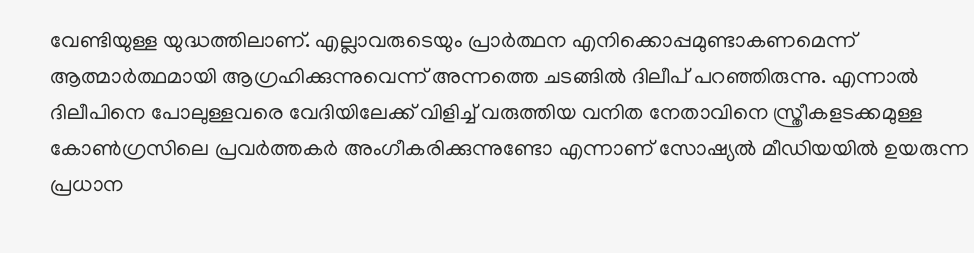വേണ്ടിയുള്ള യുദ്ധത്തിലാണ്. എല്ലാവരുടെയും പ്രാര്‍ത്ഥന എനിക്കൊപ്പമുണ്ടാകണമെന്ന് ആത്മാര്‍ത്ഥമായി ആഗ്രഹിക്കുന്നുവെന്ന് അന്നത്തെ ചടങ്ങില്‍ ദിലീപ് പറഞ്ഞിരുന്നു. എന്നാല്‍ ദിലീപിനെ പോലുള്ളവരെ വേദിയിലേക്ക് വിളിച്ച്‌ വരുത്തിയ വനിത നേതാവിനെ സ്ത്രീകളടക്കമുള്ള കോണ്‍ഗ്രസിലെ പ്രവര്‍ത്തകര്‍ അംഗീകരിക്കുന്നുണ്ടോ എന്നാണ് സോഷ്യല്‍ മീഡിയയില്‍ ഉയരുന്ന പ്രധാന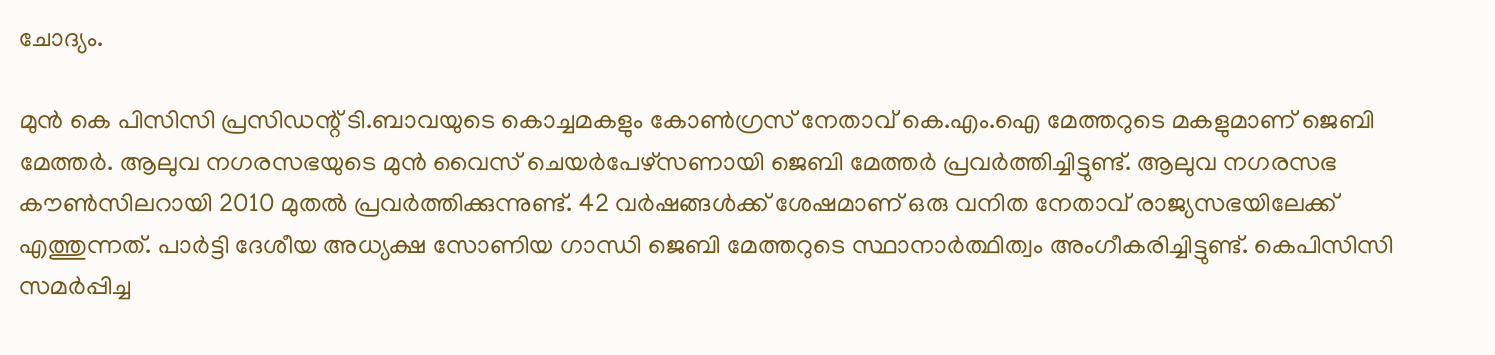ചോദ്യം.

മുന്‍ കെ പിസിസി പ്രസിഡന്റ് ടി.ബാവയുടെ കൊച്ചമകളും കോണ്‍ഗ്രസ് നേതാവ് കെ.എം.ഐ മേത്തറുടെ മകളുമാണ് ജെബി മേത്തര്‍. ആലുവ നഗരസഭയുടെ മുന്‍ വൈസ് ചെയര്‍പേഴ്‌സണായി ജെബി മേത്തര്‍ പ്രവര്‍ത്തിച്ചിട്ടുണ്ട്. ആലുവ നഗരസഭ കൗണ്‍സിലറായി 2010 മുതല്‍ പ്രവര്‍ത്തിക്കുന്നുണ്ട്. 42 വര്‍ഷങ്ങള്‍ക്ക് ശേഷമാണ് ഒരു വനിത നേതാവ് രാജ്യസഭയിലേക്ക് എത്തുന്നത്. പാര്‍ട്ടി ദേശീയ അധ്യക്ഷ സോണിയ ഗാന്ധി ജെബി മേത്തറുടെ സ്ഥാനാര്‍ത്ഥിത്വം അംഗീകരിച്ചിട്ടുണ്ട്. കെപിസിസി സമര്‍പ്പിച്ച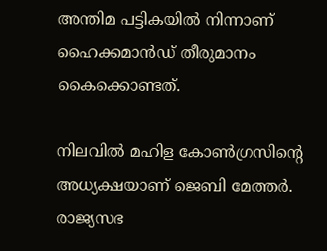അന്തിമ പട്ടികയില്‍ നിന്നാണ് ഹൈക്കമാന്‍ഡ് തീരുമാനം കൈക്കൊണ്ടത്.

നിലവില്‍ മഹിള കോണ്‍ഗ്രസിന്റെ അധ്യക്ഷയാണ് ജെബി മേത്തര്‍. രാജ്യസഭ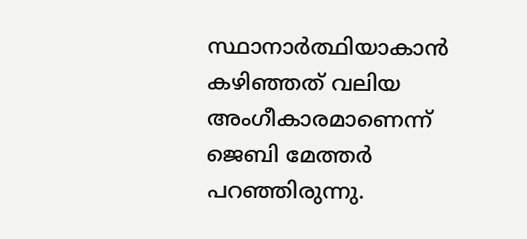സ്ഥാനാര്‍ത്ഥിയാകാന്‍ കഴിഞ്ഞത് വലിയ അംഗീകാരമാണെന്ന് ജെബി മേത്തര്‍ പറഞ്ഞിരുന്നു.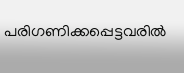പരിഗണിക്കപ്പെട്ടവരില്‍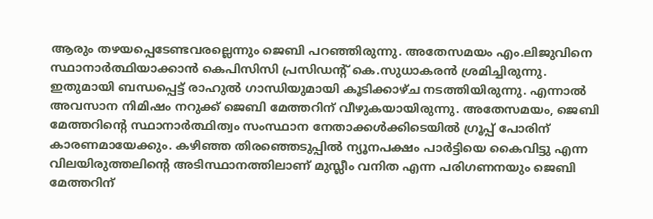ആരും തഴയപ്പെടേണ്ടവരല്ലെന്നും ജെബി പറഞ്ഞിരുന്നു. അതേസമയം എം.ലിജുവിനെ സ്ഥാനാര്‍ത്ഥിയാക്കാന്‍ കെപിസിസി പ്രസിഡന്റ് കെ.സുധാകരന്‍ ശ്രമിച്ചിരുന്നു. ഇതുമായി ബന്ധപ്പെട്ട് രാഹുല്‍ ഗാന്ധിയുമായി കൂടിക്കാഴ്ച നടത്തിയിരുന്നു. എന്നാല്‍ അവസാന നിമിഷം നറുക്ക് ജെബി മേത്തറിന് വീഴുകയായിരുന്നു. അതേസമയം, ജെബി മേത്തറിന്റെ സ്ഥാനാര്‍ത്ഥിത്വം സംസ്ഥാന നേതാക്കള്‍ക്കിടെയില്‍ ഗ്രൂപ്പ് പോരിന് കാരണമായേക്കും. കഴിഞ്ഞ തിരഞ്ഞെടുപ്പില്‍ ന്യൂനപക്ഷം പാര്‍ട്ടിയെ കൈവിട്ടു എന്ന വിലയിരുത്തലിന്റെ അടിസ്ഥാനത്തിലാണ് മുസ്ലീം വനിത എന്ന പരിഗണനയും ജെബി മേത്തറിന്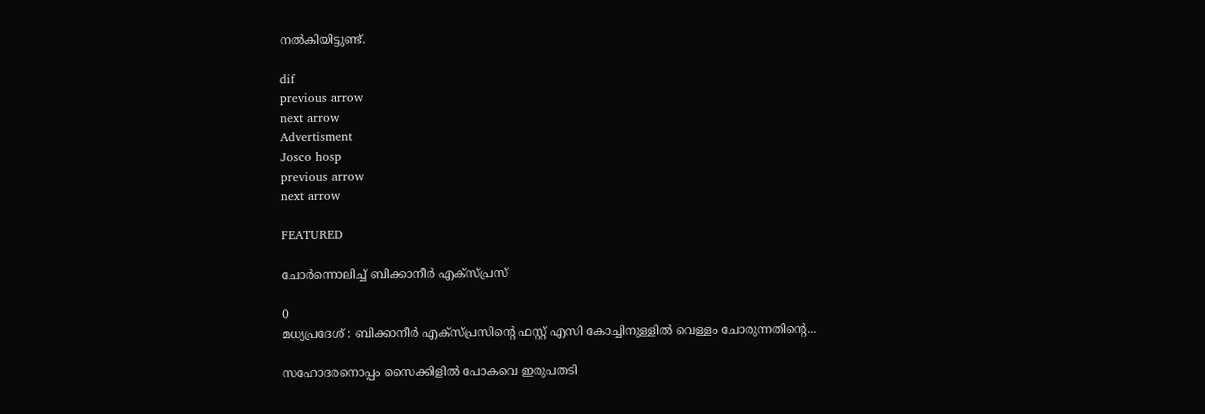നല്‍കിയിട്ടുണ്ട്.

dif
previous arrow
next arrow
Advertisment
Josco hosp
previous arrow
next arrow

FEATURED

ചോർന്നൊലിച്ച് ബിക്കാനീർ എക്സ്പ്രസ്

0
മധ്യപ്രദേശ് : ബിക്കാനീർ എക്സ്പ്രസിന്റെ ഫസ്റ്റ് എസി കോച്ചിനുള്ളിൽ വെള്ളം ചോരുന്നതിന്റെ...

സഹോദരനൊപ്പം സൈക്കിളിൽ പോകവെ ഇരുപതടി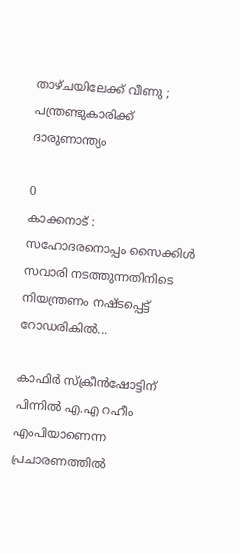താഴ്ചയിലേക്ക് വീണു ; പന്ത്രണ്ടുകാരിക്ക് ദാരുണാന്ത്യം

0
കാക്കനാട് : സഹോദരനൊപ്പം സൈക്കിൾ സവാരി നടത്തുന്നതിനിടെ നിയന്ത്രണം നഷ്ടപ്പെട്ട് റോഡരികിൽ...

കാഫിര്‍ സ്‌ക്രീന്‍ഷോട്ടിന് പിന്നില്‍ എ.എ റഹീം എംപിയാണെന്ന പ്രചാരണത്തില്‍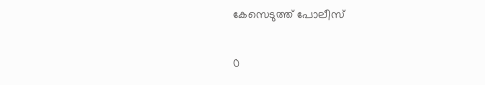കേസെടുത്ത് പോലീസ്

0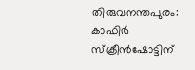തിരുവനന്തപുരം: കാഫിര്‍ സ്‌ക്രീന്‍ഷോട്ടിന്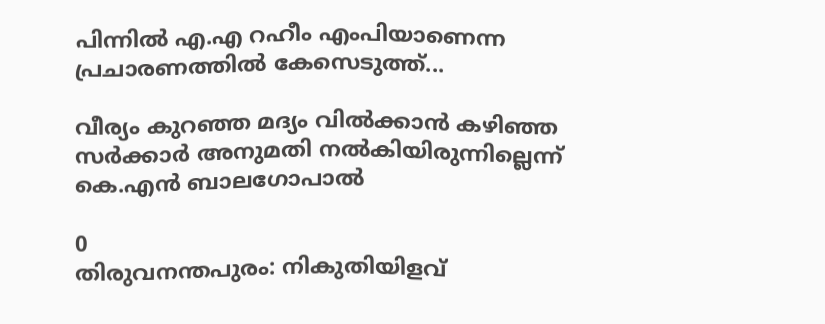പിന്നില്‍ എ.എ റഹീം എംപിയാണെന്ന പ്രചാരണത്തില്‍ കേസെടുത്ത്...

വീര്യം കുറഞ്ഞ മദ്യം വിൽക്കാൻ കഴിഞ്ഞ സർക്കാർ അനുമതി നൽകിയിരുന്നില്ലെന്ന് കെ.എൻ ബാലഗോപാൽ

0
തിരുവനന്തപുരം: നികുതിയിളവ്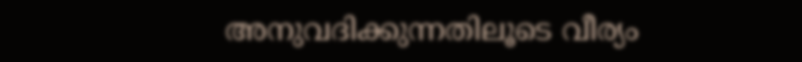അനുവദിക്കുന്നതിലൂടെ വീര്യം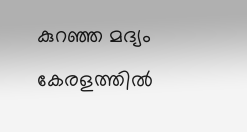കുറഞ്ഞ മദ്യം കേരളത്തിൽ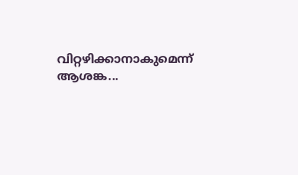വിറ്റഴിക്കാനാകുമെന്ന് ആശങ്ക...